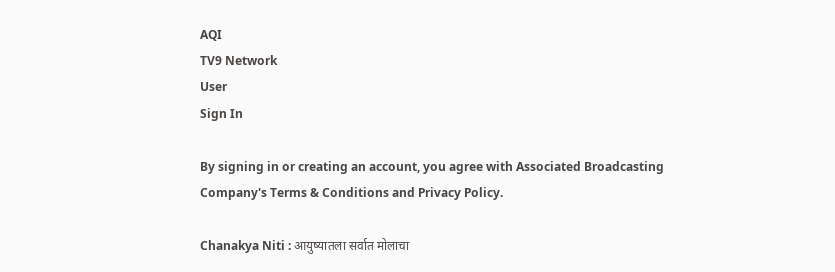AQI
TV9 Network
User
Sign In

By signing in or creating an account, you agree with Associated Broadcasting Company's Terms & Conditions and Privacy Policy.

Chanakya Niti : आयुष्यातला सर्वात मोलाचा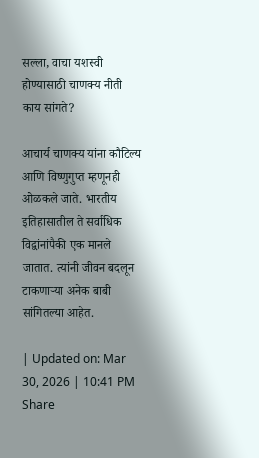सल्ला, वाचा यशस्वी होण्यासाठी चाणक्य नीती काय सांगते?

आचार्य चाणक्य यांना कौटिल्य आणि विष्णुगुप्त म्हणूनही ओळकले जाते. भारतीय इतिहासातील ते सर्वाधिक विद्वांनांपैकी एक मानले जातात. त्यांनी जीवन बदलून टाकणाऱ्या अनेक बाबी सांगितल्या आहेत.

| Updated on: Mar 30, 2026 | 10:41 PM
Share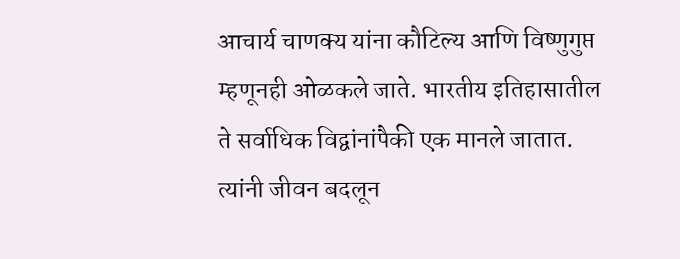आचार्य चाणक्य यांना कौटिल्य आणि विष्णुगुप्त म्हणूनही ओळकले जाते. भारतीय इतिहासातील ते सर्वाधिक विद्वांनांपैकी एक मानले जातात. त्यांनी जीवन बदलून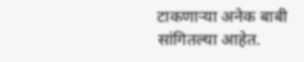टाकणाऱ्या अनेक बाबी सांगितल्या आहेत.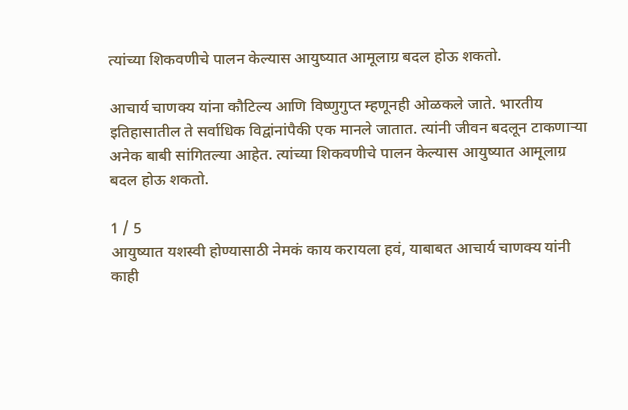त्यांच्या शिकवणीचे पालन केल्यास आयुष्यात आमूलाग्र बदल होऊ शकतो.

आचार्य चाणक्य यांना कौटिल्य आणि विष्णुगुप्त म्हणूनही ओळकले जाते. भारतीय इतिहासातील ते सर्वाधिक विद्वांनांपैकी एक मानले जातात. त्यांनी जीवन बदलून टाकणाऱ्या अनेक बाबी सांगितल्या आहेत. त्यांच्या शिकवणीचे पालन केल्यास आयुष्यात आमूलाग्र बदल होऊ शकतो.

1 / 5
आयुष्यात यशस्वी होण्यासाठी नेमकं काय करायला हवं, याबाबत आचार्य चाणक्य यांनी काही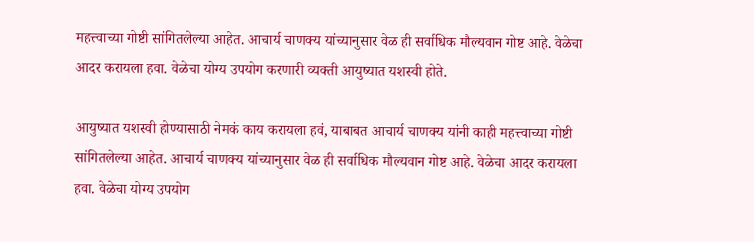महत्त्वाच्या गोष्टी सांगितलेल्या आहेत. आचार्य चाणक्य यांच्यानुसार वेळ ही सर्वाधिक मौल्यवान गोष्ट आहे. वेळेचा आदर करायला हवा. वेळेचा योग्य उपयोग करणारी व्यक्ती आयुष्यात यशस्वी होते.

आयुष्यात यशस्वी होण्यासाठी नेमकं काय करायला हवं, याबाबत आचार्य चाणक्य यांनी काही महत्त्वाच्या गोष्टी सांगितलेल्या आहेत. आचार्य चाणक्य यांच्यानुसार वेळ ही सर्वाधिक मौल्यवान गोष्ट आहे. वेळेचा आदर करायला हवा. वेळेचा योग्य उपयोग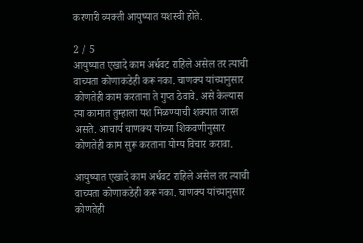करणारी व्यक्ती आयुष्यात यशस्वी होते.

2 / 5
आयुष्यात एखादे काम अर्धवट राहिले असेल तर त्याची वाच्यता कोणाकडेही करू नका. चाणक्य यांच्यानुसार कोणतेही काम करताना ते गुप्त ठेवावे. असे केल्यास त्या कामात तुम्हाला यश मिळण्याची शक्यात जास्त असते. आचार्य चाणक्य यांच्या शिकवणीनुसार कोणतेही काम सुरू करताना योग्य विचार करावा.

आयुष्यात एखादे काम अर्धवट राहिले असेल तर त्याची वाच्यता कोणाकडेही करू नका. चाणक्य यांच्यानुसार कोणतेही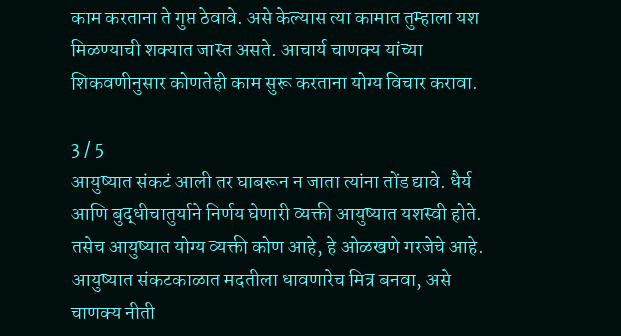काम करताना ते गुप्त ठेवावे. असे केल्यास त्या कामात तुम्हाला यश मिळण्याची शक्यात जास्त असते. आचार्य चाणक्य यांच्या शिकवणीनुसार कोणतेही काम सुरू करताना योग्य विचार करावा.

3 / 5
आयुष्यात संकटं आली तर घाबरून न जाता त्यांना तोंड द्यावे. धैर्य आणि बुद्धीचातुर्याने निर्णय घेणारी व्यक्ती आयुष्यात यशस्वी होते. तसेच आयुष्यात योग्य व्यक्ती कोण आहे, हे ओळखणे गरजेचे आहे. आयुष्यात संकटकाळात मदतीला धावणारेच मित्र बनवा, असे चाणक्य नीती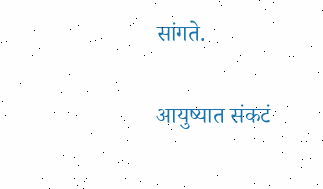सांगते.

आयुष्यात संकटं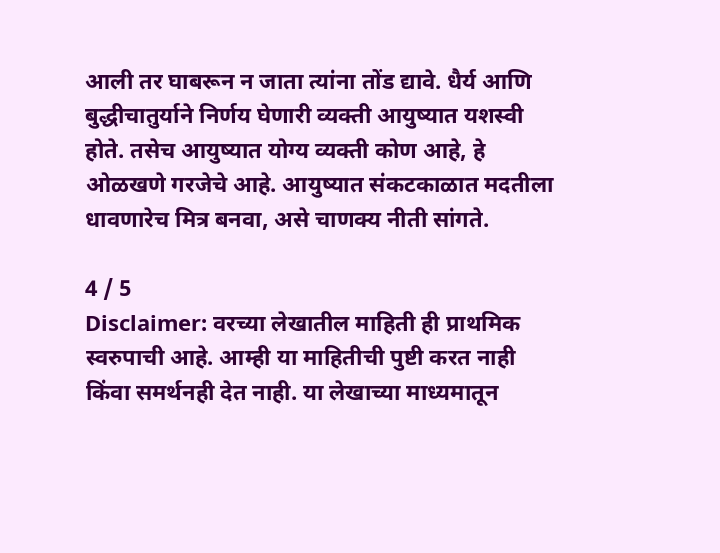आली तर घाबरून न जाता त्यांना तोंड द्यावे. धैर्य आणि बुद्धीचातुर्याने निर्णय घेणारी व्यक्ती आयुष्यात यशस्वी होते. तसेच आयुष्यात योग्य व्यक्ती कोण आहे, हे ओळखणे गरजेचे आहे. आयुष्यात संकटकाळात मदतीला धावणारेच मित्र बनवा, असे चाणक्य नीती सांगते.

4 / 5
Disclaimer: वरच्या लेखातील माहिती ही प्राथमिक स्वरुपाची आहे. आम्ही या माहितीची पुष्टी करत नाही किंवा समर्थनही देत नाही. या लेखाच्या माध्यमातून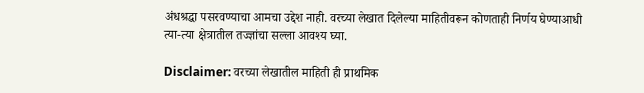अंधश्रद्धा पसरवण्याचा आमचा उद्देश नाही. वरच्या लेखात दिलेल्या माहितीवरून कोणताही निर्णय घेण्याआधी त्या-त्या क्षेत्रातील तज्ज्ञांचा सल्ला आवश्य घ्या.

Disclaimer: वरच्या लेखातील माहिती ही प्राथमिक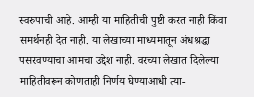स्वरुपाची आहे. आम्ही या माहितीची पुष्टी करत नाही किंवा समर्थनही देत नाही. या लेखाच्या माध्यमातून अंधश्रद्धा पसरवण्याचा आमचा उद्देश नाही. वरच्या लेखात दिलेल्या माहितीवरून कोणताही निर्णय घेण्याआधी त्या-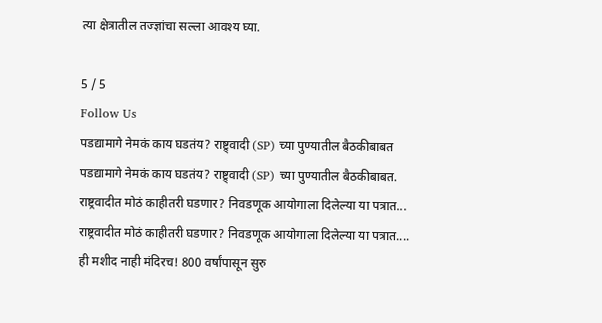त्या क्षेत्रातील तज्ज्ञांचा सल्ला आवश्य घ्या.

5 / 5
Follow Us
पडद्यामागे नेमकं काय घडतंय? राष्ट्र्वादी (SP) च्या पुण्यातील बैठकीबाबत
पडद्यामागे नेमकं काय घडतंय? राष्ट्र्वादी (SP) च्या पुण्यातील बैठकीबाबत.
राष्ट्रवादीत मोठं काहीतरी घडणार? निवडणूक आयोगाला दिलेल्या या पत्रात...
राष्ट्रवादीत मोठं काहीतरी घडणार? निवडणूक आयोगाला दिलेल्या या पत्रात....
ही मशीद नाही मंदिरच! 800 वर्षांपासून सुरु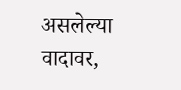असलेल्या वादावर,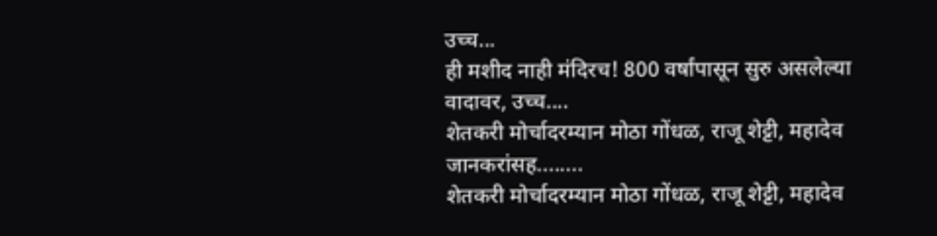उच्च...
ही मशीद नाही मंदिरच! 800 वर्षांपासून सुरु असलेल्या वादावर, उच्च....
शेतकरी मोर्चादरम्यान मोठा गोंधळ, राजू शेट्टी, महादेव जानकरांसह........
शेतकरी मोर्चादरम्यान मोठा गोंधळ, राजू शेट्टी, महादेव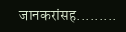जानकरांसह.........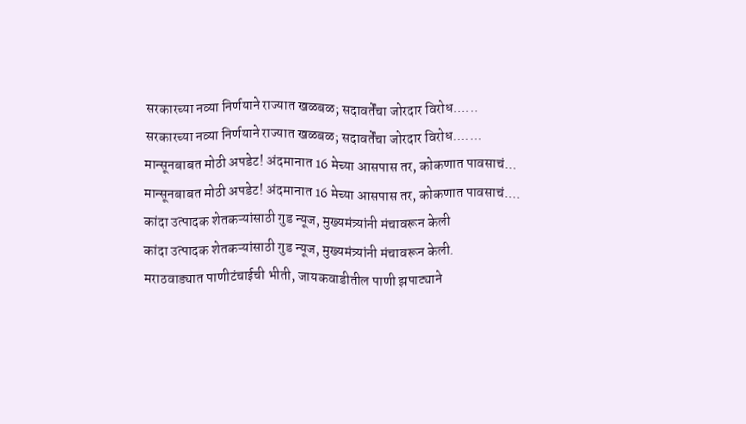सरकारच्या नव्या निर्णयाने राज्यात खळबळ; सदावर्तेंचा जोरदार विरोध......
सरकारच्या नव्या निर्णयाने राज्यात खळबळ; सदावर्तेंचा जोरदार विरोध.......
मान्सूनबाबत मोठी अपडेट! अंदमानात 16 मेच्या आसपास तर, कोकणात पावसाचं...
मान्सूनबाबत मोठी अपडेट! अंदमानात 16 मेच्या आसपास तर, कोकणात पावसाचं....
कांदा उत्पादक शेतकऱ्यांसाठी गुड न्यूज, मुख्यमंत्र्यांनी मंचावरून केली
कांदा उत्पादक शेतकऱ्यांसाठी गुड न्यूज, मुख्यमंत्र्यांनी मंचावरून केली.
मराठवाड्यात पाणीटंचाईची भीती, जायकवाडीतील पाणी झपाट्याने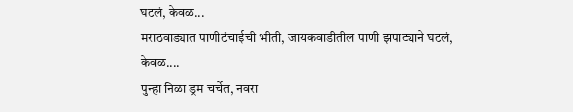घटलं, केवळ...
मराठवाड्यात पाणीटंचाईची भीती, जायकवाडीतील पाणी झपाट्याने घटलं, केवळ....
पुन्हा निळा ड्रम चर्चेत, नवरा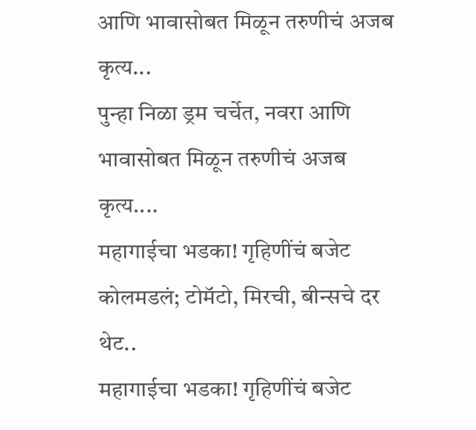आणि भावासोबत मिळून तरुणीचं अजब कृत्य...
पुन्हा निळा ड्रम चर्चेत, नवरा आणि भावासोबत मिळून तरुणीचं अजब कृत्य....
महागाईचा भडका! गृहिणींचं बजेट कोलमडलं; टोमॅटो, मिरची, बीन्सचे दर थेट..
महागाईचा भडका! गृहिणींचं बजेट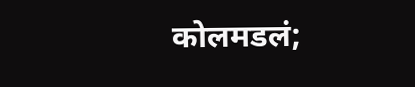कोलमडलं;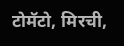टोमॅटो, मिरची,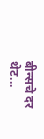बीन्सचे दर थेट...